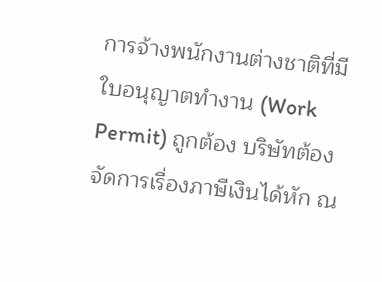การจ้างพนักงานต่างชาติที่มีใบอนุญาตทำงาน (Work Permit) ถูกต้อง บริษัทต้องจัดการเรื่องภาษีเงินได้หัก ณ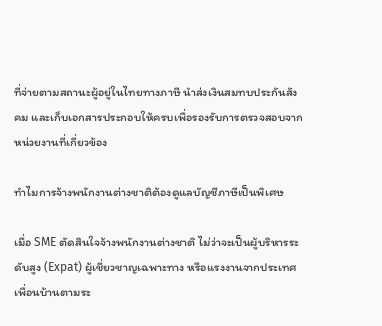ที่จ่ายตามสถานะผู้อยู่ในไทยทางภาษี นำส่งเงินสมทบประกันสังคม และเก็บเอกสารประกอบให้ครบเพื่อรองรับการตรวจสอบจากหน่วยงานที่เกี่ยวข้อง

ทำไมการจ้างพนักงานต่างชาติต้องดูแลบัญชีภาษีเป็นพิเศษ

เมื่อ SME ตัดสินใจจ้างพนักงานต่างชาติ ไม่ว่าจะเป็นผู้บริหารระดับสูง (Expat) ผู้เชี่ยวชาญเฉพาะทาง หรือแรงงานจากประเทศเพื่อนบ้านตามระ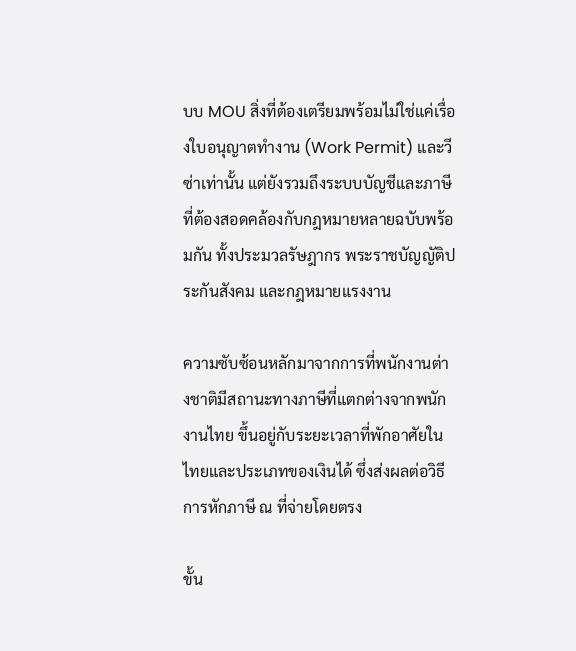บบ MOU สิ่งที่ต้องเตรียมพร้อมไม่ใช่แค่เรื่องใบอนุญาตทำงาน (Work Permit) และวีซ่าเท่านั้น แต่ยังรวมถึงระบบบัญชีและภาษีที่ต้องสอดคล้องกับกฎหมายหลายฉบับพร้อมกัน ทั้งประมวลรัษฎากร พระราชบัญญัติประกันสังคม และกฎหมายแรงงาน

ความซับซ้อนหลักมาจากการที่พนักงานต่างชาติมีสถานะทางภาษีที่แตกต่างจากพนักงานไทย ขึ้นอยู่กับระยะเวลาที่พักอาศัยในไทยและประเภทของเงินได้ ซึ่งส่งผลต่อวิธีการหักภาษี ณ ที่จ่ายโดยตรง

ขั้น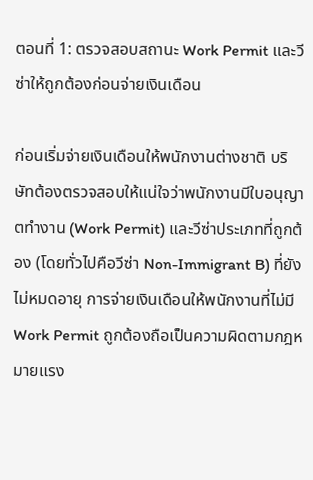ตอนที่ 1: ตรวจสอบสถานะ Work Permit และวีซ่าให้ถูกต้องก่อนจ่ายเงินเดือน

ก่อนเริ่มจ่ายเงินเดือนให้พนักงานต่างชาติ บริษัทต้องตรวจสอบให้แน่ใจว่าพนักงานมีใบอนุญาตทำงาน (Work Permit) และวีซ่าประเภทที่ถูกต้อง (โดยทั่วไปคือวีซ่า Non-Immigrant B) ที่ยังไม่หมดอายุ การจ่ายเงินเดือนให้พนักงานที่ไม่มี Work Permit ถูกต้องถือเป็นความผิดตามกฎหมายแรง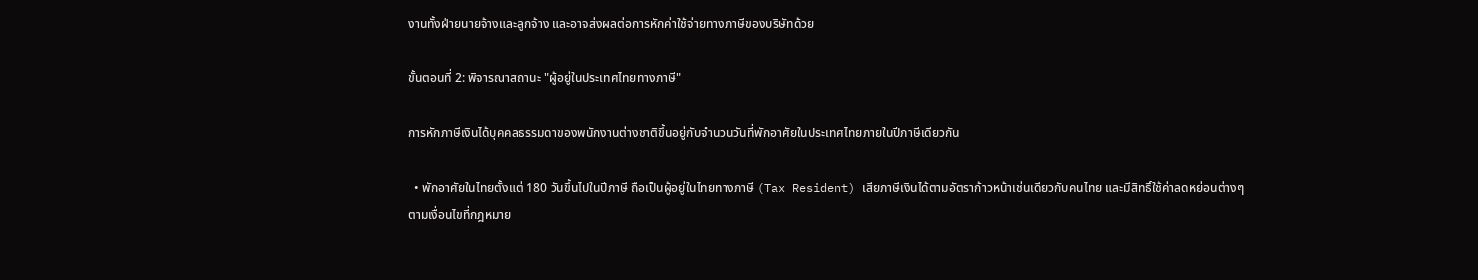งานทั้งฝ่ายนายจ้างและลูกจ้าง และอาจส่งผลต่อการหักค่าใช้จ่ายทางภาษีของบริษัทด้วย

ขั้นตอนที่ 2: พิจารณาสถานะ "ผู้อยู่ในประเทศไทยทางภาษี"

การหักภาษีเงินได้บุคคลธรรมดาของพนักงานต่างชาติขึ้นอยู่กับจำนวนวันที่พักอาศัยในประเทศไทยภายในปีภาษีเดียวกัน

  • พักอาศัยในไทยตั้งแต่ 180 วันขึ้นไปในปีภาษี ถือเป็นผู้อยู่ในไทยทางภาษี (Tax Resident) เสียภาษีเงินได้ตามอัตราก้าวหน้าเช่นเดียวกับคนไทย และมีสิทธิ์ใช้ค่าลดหย่อนต่างๆ ตามเงื่อนไขที่กฎหมาย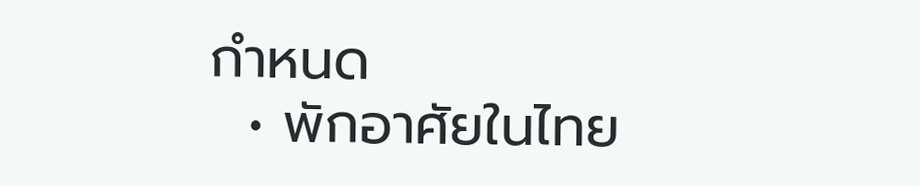กำหนด
  • พักอาศัยในไทย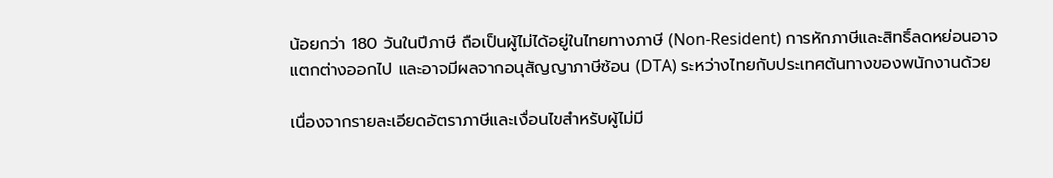น้อยกว่า 180 วันในปีภาษี ถือเป็นผู้ไม่ได้อยู่ในไทยทางภาษี (Non-Resident) การหักภาษีและสิทธิ์ลดหย่อนอาจแตกต่างออกไป และอาจมีผลจากอนุสัญญาภาษีซ้อน (DTA) ระหว่างไทยกับประเทศต้นทางของพนักงานด้วย

เนื่องจากรายละเอียดอัตราภาษีและเงื่อนไขสำหรับผู้ไม่มี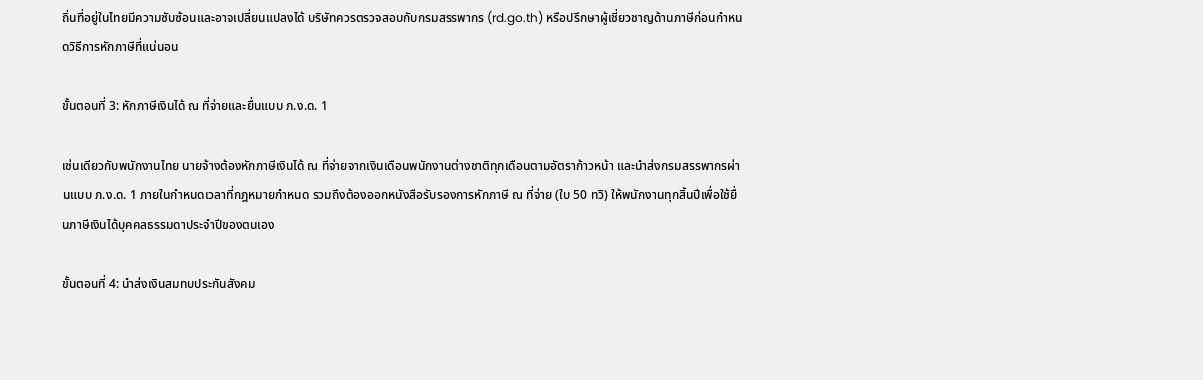ถิ่นที่อยู่ในไทยมีความซับซ้อนและอาจเปลี่ยนแปลงได้ บริษัทควรตรวจสอบกับกรมสรรพากร (rd.go.th) หรือปรึกษาผู้เชี่ยวชาญด้านภาษีก่อนกำหนดวิธีการหักภาษีที่แน่นอน

ขั้นตอนที่ 3: หักภาษีเงินได้ ณ ที่จ่ายและยื่นแบบ ภ.ง.ด. 1

เช่นเดียวกับพนักงานไทย นายจ้างต้องหักภาษีเงินได้ ณ ที่จ่ายจากเงินเดือนพนักงานต่างชาติทุกเดือนตามอัตราก้าวหน้า และนำส่งกรมสรรพากรผ่านแบบ ภ.ง.ด. 1 ภายในกำหนดเวลาที่กฎหมายกำหนด รวมถึงต้องออกหนังสือรับรองการหักภาษี ณ ที่จ่าย (ใบ 50 ทวิ) ให้พนักงานทุกสิ้นปีเพื่อใช้ยื่นภาษีเงินได้บุคคลธรรมดาประจำปีของตนเอง

ขั้นตอนที่ 4: นำส่งเงินสมทบประกันสังคม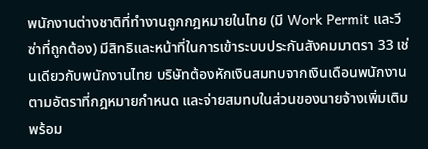พนักงานต่างชาติที่ทำงานถูกกฎหมายในไทย (มี Work Permit และวีซ่าที่ถูกต้อง) มีสิทธิและหน้าที่ในการเข้าระบบประกันสังคมมาตรา 33 เช่นเดียวกับพนักงานไทย บริษัทต้องหักเงินสมทบจากเงินเดือนพนักงานตามอัตราที่กฎหมายกำหนด และจ่ายสมทบในส่วนของนายจ้างเพิ่มเติม พร้อม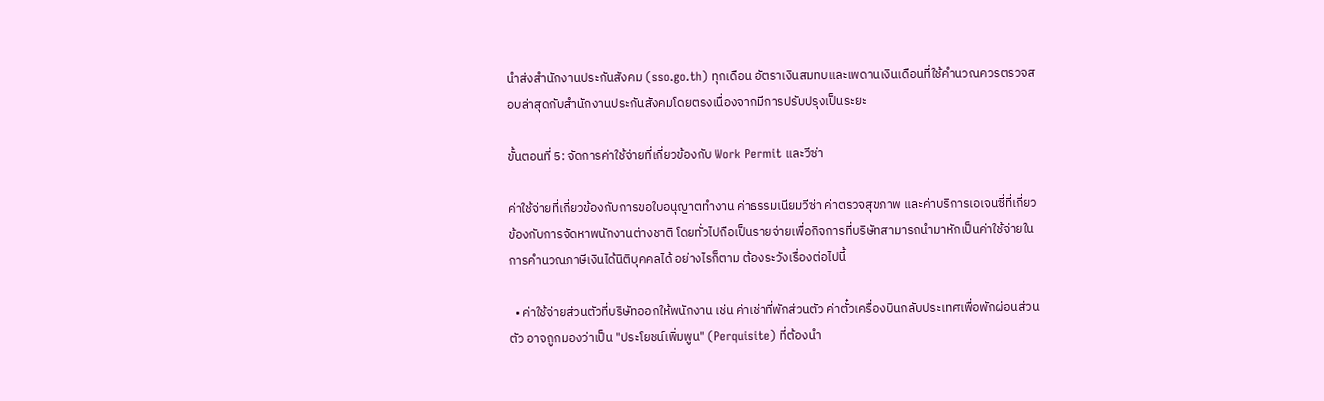นำส่งสำนักงานประกันสังคม (sso.go.th) ทุกเดือน อัตราเงินสมทบและเพดานเงินเดือนที่ใช้คำนวณควรตรวจสอบล่าสุดกับสำนักงานประกันสังคมโดยตรงเนื่องจากมีการปรับปรุงเป็นระยะ

ขั้นตอนที่ 5: จัดการค่าใช้จ่ายที่เกี่ยวข้องกับ Work Permit และวีซ่า

ค่าใช้จ่ายที่เกี่ยวข้องกับการขอใบอนุญาตทำงาน ค่าธรรมเนียมวีซ่า ค่าตรวจสุขภาพ และค่าบริการเอเจนซี่ที่เกี่ยวข้องกับการจัดหาพนักงานต่างชาติ โดยทั่วไปถือเป็นรายจ่ายเพื่อกิจการที่บริษัทสามารถนำมาหักเป็นค่าใช้จ่ายในการคำนวณภาษีเงินได้นิติบุคคลได้ อย่างไรก็ตาม ต้องระวังเรื่องต่อไปนี้

  • ค่าใช้จ่ายส่วนตัวที่บริษัทออกให้พนักงาน เช่น ค่าเช่าที่พักส่วนตัว ค่าตั๋วเครื่องบินกลับประเทศเพื่อพักผ่อนส่วนตัว อาจถูกมองว่าเป็น "ประโยชน์เพิ่มพูน" (Perquisite) ที่ต้องนำ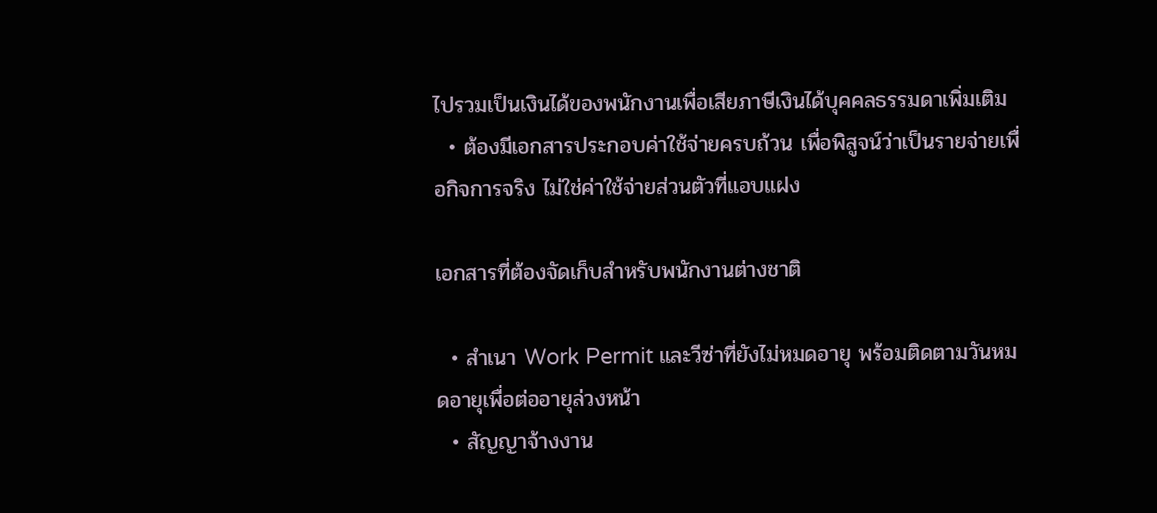ไปรวมเป็นเงินได้ของพนักงานเพื่อเสียภาษีเงินได้บุคคลธรรมดาเพิ่มเติม
  • ต้องมีเอกสารประกอบค่าใช้จ่ายครบถ้วน เพื่อพิสูจน์ว่าเป็นรายจ่ายเพื่อกิจการจริง ไม่ใช่ค่าใช้จ่ายส่วนตัวที่แอบแฝง

เอกสารที่ต้องจัดเก็บสำหรับพนักงานต่างชาติ

  • สำเนา Work Permit และวีซ่าที่ยังไม่หมดอายุ พร้อมติดตามวันหมดอายุเพื่อต่ออายุล่วงหน้า
  • สัญญาจ้างงาน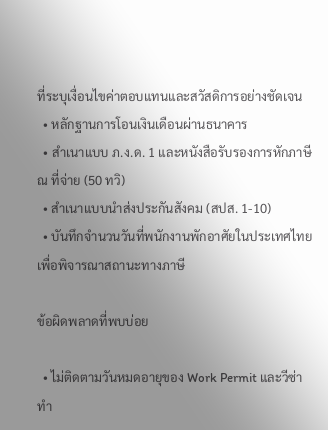ที่ระบุเงื่อนไขค่าตอบแทนและสวัสดิการอย่างชัดเจน
  • หลักฐานการโอนเงินเดือนผ่านธนาคาร
  • สำเนาแบบ ภ.ง.ด. 1 และหนังสือรับรองการหักภาษี ณ ที่จ่าย (50 ทวิ)
  • สำเนาแบบนำส่งประกันสังคม (สปส. 1-10)
  • บันทึกจำนวนวันที่พนักงานพักอาศัยในประเทศไทยเพื่อพิจารณาสถานะทางภาษี

ข้อผิดพลาดที่พบบ่อย

  • ไม่ติดตามวันหมดอายุของ Work Permit และวีซ่า ทำ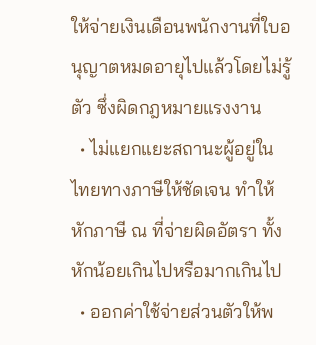ให้จ่ายเงินเดือนพนักงานที่ใบอนุญาตหมดอายุไปแล้วโดยไม่รู้ตัว ซึ่งผิดกฎหมายแรงงาน
  • ไม่แยกแยะสถานะผู้อยู่ในไทยทางภาษีให้ชัดเจน ทำให้หักภาษี ณ ที่จ่ายผิดอัตรา ทั้งหักน้อยเกินไปหรือมากเกินไป
  • ออกค่าใช้จ่ายส่วนตัวให้พ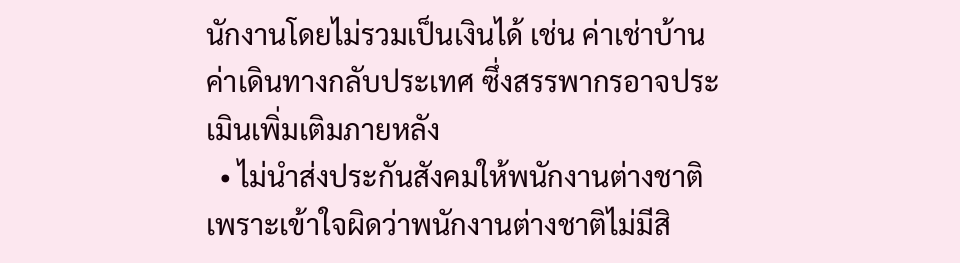นักงานโดยไม่รวมเป็นเงินได้ เช่น ค่าเช่าบ้าน ค่าเดินทางกลับประเทศ ซึ่งสรรพากรอาจประเมินเพิ่มเติมภายหลัง
  • ไม่นำส่งประกันสังคมให้พนักงานต่างชาติ เพราะเข้าใจผิดว่าพนักงานต่างชาติไม่มีสิ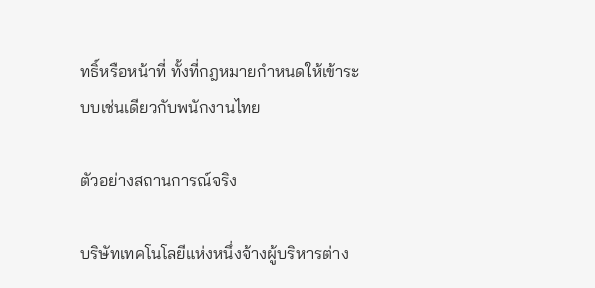ทธิ์หรือหน้าที่ ทั้งที่กฎหมายกำหนดให้เข้าระบบเช่นเดียวกับพนักงานไทย

ตัวอย่างสถานการณ์จริง

บริษัทเทคโนโลยีแห่งหนึ่งจ้างผู้บริหารต่าง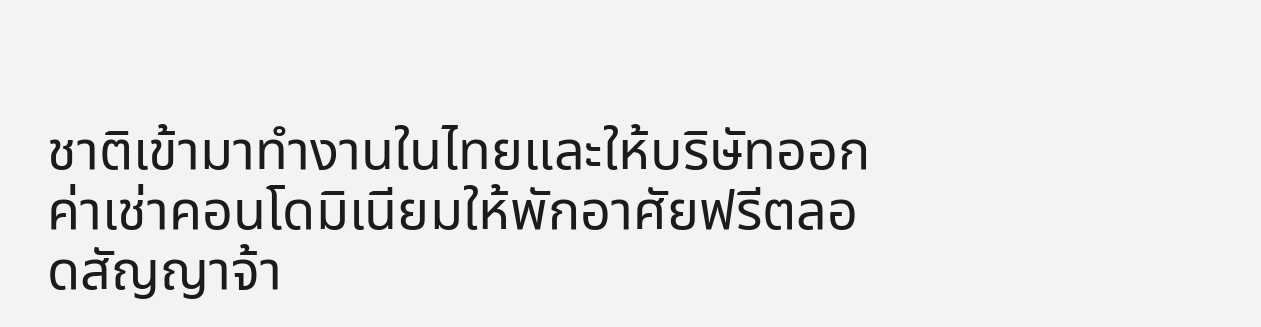ชาติเข้ามาทำงานในไทยและให้บริษัทออกค่าเช่าคอนโดมิเนียมให้พักอาศัยฟรีตลอดสัญญาจ้า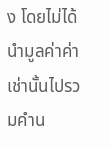ง โดยไม่ได้นำมูลค่าค่าเช่านั้นไปรวมคำน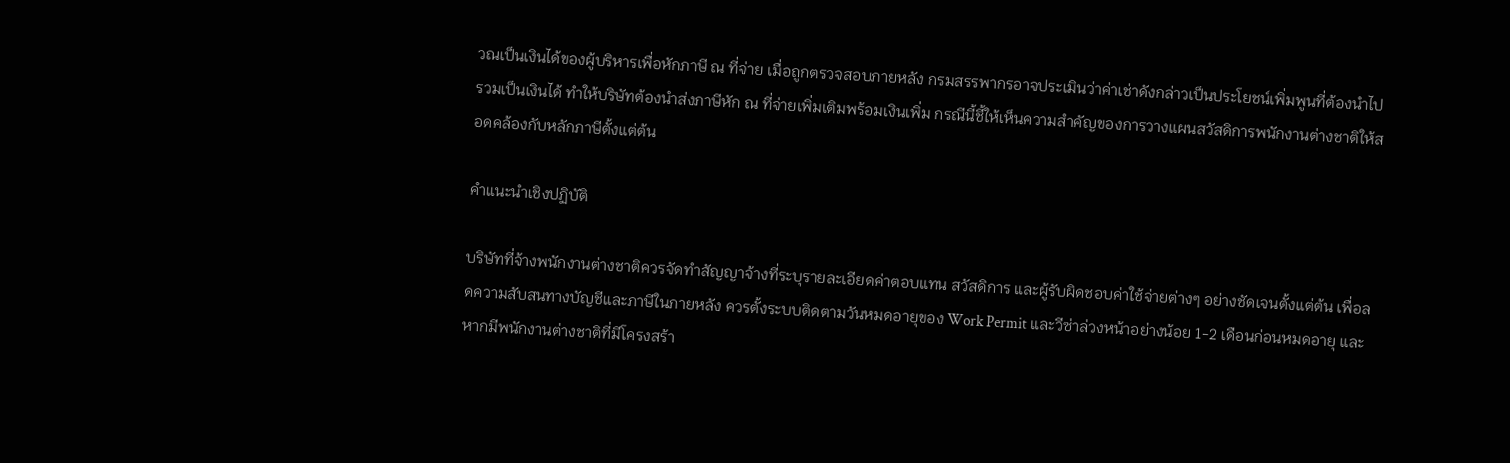วณเป็นเงินได้ของผู้บริหารเพื่อหักภาษี ณ ที่จ่าย เมื่อถูกตรวจสอบภายหลัง กรมสรรพากรอาจประเมินว่าค่าเช่าดังกล่าวเป็นประโยชน์เพิ่มพูนที่ต้องนำไปรวมเป็นเงินได้ ทำให้บริษัทต้องนำส่งภาษีหัก ณ ที่จ่ายเพิ่มเติมพร้อมเงินเพิ่ม กรณีนี้ชี้ให้เห็นความสำคัญของการวางแผนสวัสดิการพนักงานต่างชาติให้สอดคล้องกับหลักภาษีตั้งแต่ต้น

คำแนะนำเชิงปฏิบัติ

บริษัทที่จ้างพนักงานต่างชาติควรจัดทำสัญญาจ้างที่ระบุรายละเอียดค่าตอบแทน สวัสดิการ และผู้รับผิดชอบค่าใช้จ่ายต่างๆ อย่างชัดเจนตั้งแต่ต้น เพื่อลดความสับสนทางบัญชีและภาษีในภายหลัง ควรตั้งระบบติดตามวันหมดอายุของ Work Permit และวีซ่าล่วงหน้าอย่างน้อย 1-2 เดือนก่อนหมดอายุ และหากมีพนักงานต่างชาติที่มีโครงสร้า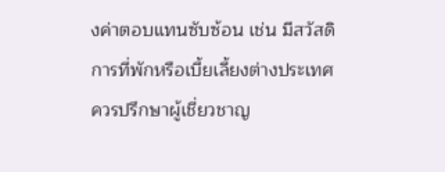งค่าตอบแทนซับซ้อน เช่น มีสวัสดิการที่พักหรือเบี้ยเลี้ยงต่างประเทศ ควรปรึกษาผู้เชี่ยวชาญ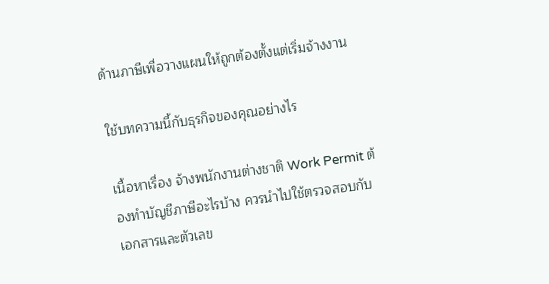ด้านภาษีเพื่อวางแผนให้ถูกต้องตั้งแต่เริ่มจ้างงาน

ใช้บทความนี้กับธุรกิจของคุณอย่างไร

เนื้อหาเรื่อง จ้างพนักงานต่างชาติ Work Permit ต้องทำบัญชีภาษีอะไรบ้าง ควรนำไปใช้ตรวจสอบกับเอกสารและตัวเลข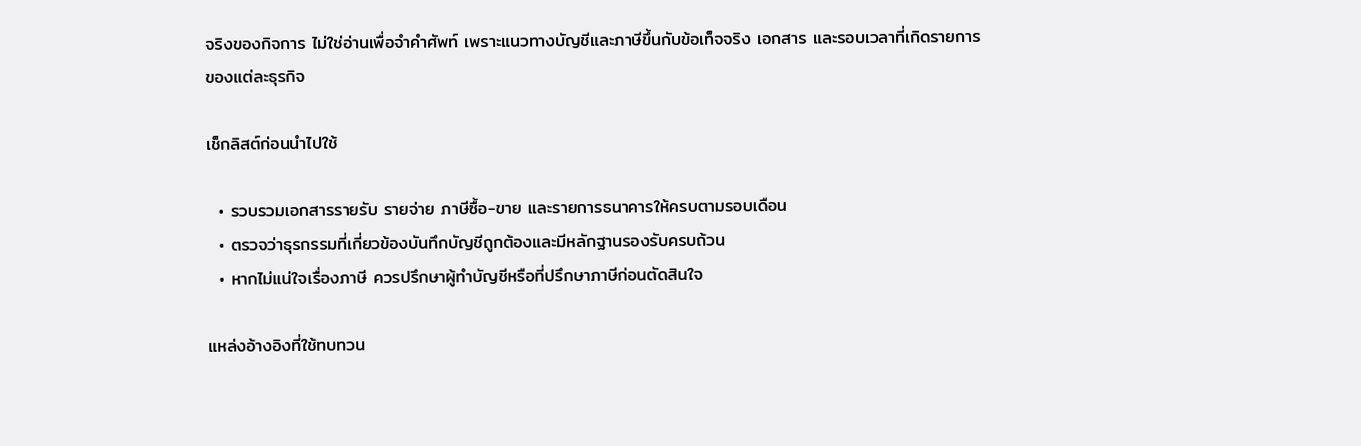จริงของกิจการ ไม่ใช่อ่านเพื่อจำคำศัพท์ เพราะแนวทางบัญชีและภาษีขึ้นกับข้อเท็จจริง เอกสาร และรอบเวลาที่เกิดรายการของแต่ละธุรกิจ

เช็กลิสต์ก่อนนำไปใช้

  • รวบรวมเอกสารรายรับ รายจ่าย ภาษีซื้อ-ขาย และรายการธนาคารให้ครบตามรอบเดือน
  • ตรวจว่าธุรกรรมที่เกี่ยวข้องบันทึกบัญชีถูกต้องและมีหลักฐานรองรับครบถ้วน
  • หากไม่แน่ใจเรื่องภาษี ควรปรึกษาผู้ทำบัญชีหรือที่ปรึกษาภาษีก่อนตัดสินใจ

แหล่งอ้างอิงที่ใช้ทบทวน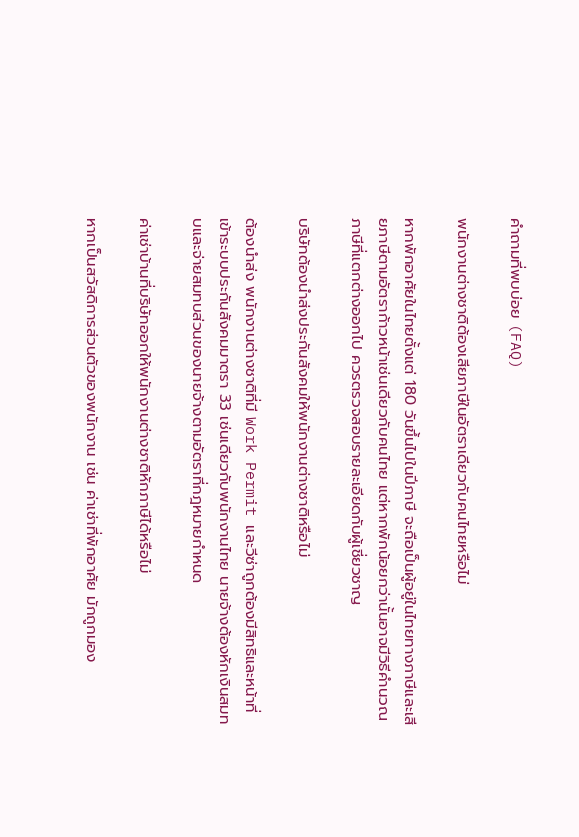คำถามที่พบบ่อย (FAQ)

พนักงานต่างชาติต้องเสียภาษีในอัตราเดียวกับคนไทยหรือไม่

หากพักอาศัยในไทยตั้งแต่ 180 วันขึ้นไปในปีภาษี จะถือเป็นผู้อยู่ในไทยทางภาษีและเสียภาษีตามอัตราก้าวหน้าเช่นเดียวกับคนไทย แต่หากพักน้อยกว่านั้นอาจมีวิธีคำนวณภาษีที่แตกต่างออกไป ควรตรวจสอบรายละเอียดกับผู้เชี่ยวชาญ

บริษัทต้องนำส่งประกันสังคมให้พนักงานต่างชาติหรือไม่

ต้องนำส่ง พนักงานต่างชาติที่มี Work Permit และวีซ่าถูกต้องมีสิทธิและหน้าที่เข้าระบบประกันสังคมมาตรา 33 เช่นเดียวกับพนักงานไทย นายจ้างต้องหักเงินสมทบและจ่ายสมทบส่วนของนายจ้างตามอัตราที่กฎหมายกำหนด

ค่าเช่าบ้านที่บริษัทออกให้พนักงานต่างชาติหักภาษีได้หรือไม่

หากเป็นสวัสดิการส่วนตัวของพนักงาน เช่น ค่าเช่าที่พักอาศัย มักถูกมอง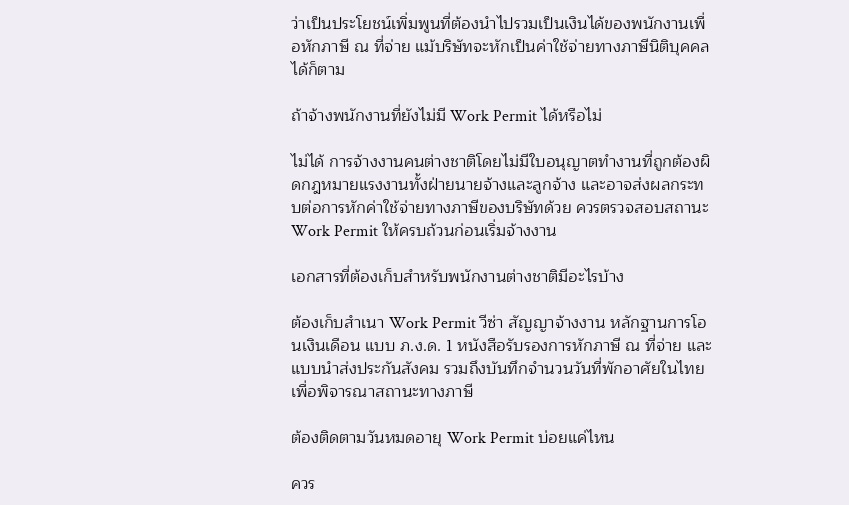ว่าเป็นประโยชน์เพิ่มพูนที่ต้องนำไปรวมเป็นเงินได้ของพนักงานเพื่อหักภาษี ณ ที่จ่าย แม้บริษัทจะหักเป็นค่าใช้จ่ายทางภาษีนิติบุคคลได้ก็ตาม

ถ้าจ้างพนักงานที่ยังไม่มี Work Permit ได้หรือไม่

ไม่ได้ การจ้างงานคนต่างชาติโดยไม่มีใบอนุญาตทำงานที่ถูกต้องผิดกฎหมายแรงงานทั้งฝ่ายนายจ้างและลูกจ้าง และอาจส่งผลกระทบต่อการหักค่าใช้จ่ายทางภาษีของบริษัทด้วย ควรตรวจสอบสถานะ Work Permit ให้ครบถ้วนก่อนเริ่มจ้างงาน

เอกสารที่ต้องเก็บสำหรับพนักงานต่างชาติมีอะไรบ้าง

ต้องเก็บสำเนา Work Permit วีซ่า สัญญาจ้างงาน หลักฐานการโอนเงินเดือน แบบ ภ.ง.ด. 1 หนังสือรับรองการหักภาษี ณ ที่จ่าย และแบบนำส่งประกันสังคม รวมถึงบันทึกจำนวนวันที่พักอาศัยในไทยเพื่อพิจารณาสถานะทางภาษี

ต้องติดตามวันหมดอายุ Work Permit บ่อยแค่ไหน

ควร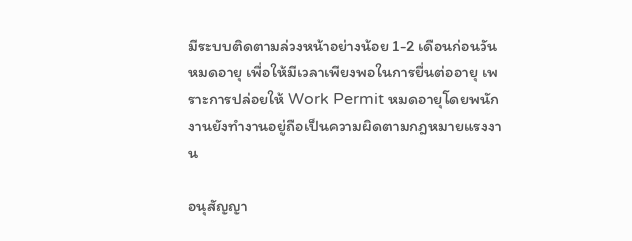มีระบบติดตามล่วงหน้าอย่างน้อย 1-2 เดือนก่อนวันหมดอายุ เพื่อให้มีเวลาเพียงพอในการยื่นต่ออายุ เพราะการปล่อยให้ Work Permit หมดอายุโดยพนักงานยังทำงานอยู่ถือเป็นความผิดตามกฎหมายแรงงาน

อนุสัญญา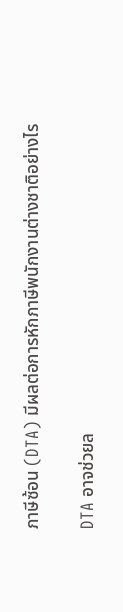ภาษีซ้อน (DTA) มีผลต่อการหักภาษีพนักงานต่างชาติอย่างไร

DTA อาจช่วยล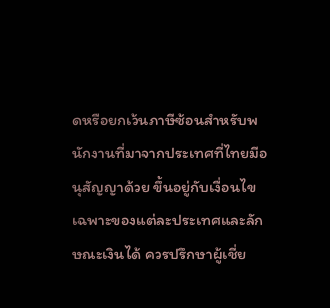ดหรือยกเว้นภาษีซ้อนสำหรับพนักงานที่มาจากประเทศที่ไทยมีอนุสัญญาด้วย ขึ้นอยู่กับเงื่อนไขเฉพาะของแต่ละประเทศและลักษณะเงินได้ ควรปรึกษาผู้เชี่ย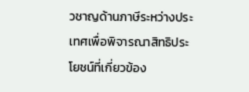วชาญด้านภาษีระหว่างประเทศเพื่อพิจารณาสิทธิประโยชน์ที่เกี่ยวข้อง